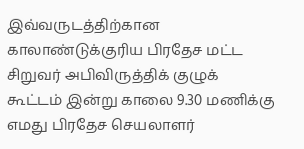இவ்வருடத்திற்கான காலாண்டுக்குரிய பிரதேச மட்ட சிறுவர் அபிவிருத்திக் குழுக் கூட்டம் இன்று காலை 9.30 மணிக்கு எமது பிரதேச செயலாளர்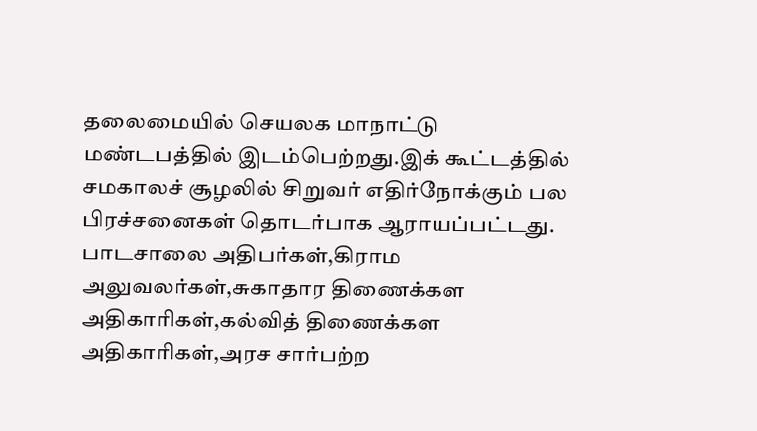தலைமையில் செயலக மாநாட்டு மண்டபத்தில் இடம்பெற்றது.இக் கூட்டத்தில் சமகாலச் சூழலில் சிறுவர் எதிர்நோக்கும் பல பிரச்சனைகள் தொடர்பாக ஆராயப்பட்டது. பாடசாலை அதிபர்கள்,கிராம அலுவலர்கள்,சுகாதார திணைக்கள அதிகாரிகள்,கல்வித் திணைக்கள அதிகாரிகள்,அரச சார்பற்ற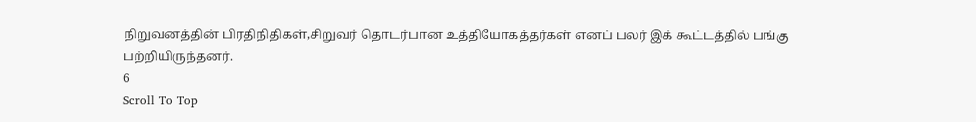நிறுவனத்தின் பிரதிநிதிகள்,சிறுவர் தொடர்பான உத்தியோகத்தர்கள் எனப் பலர் இக் கூட்டத்தில் பங்கு பற்றியிருந்தனர்.
6
Scroll To Top